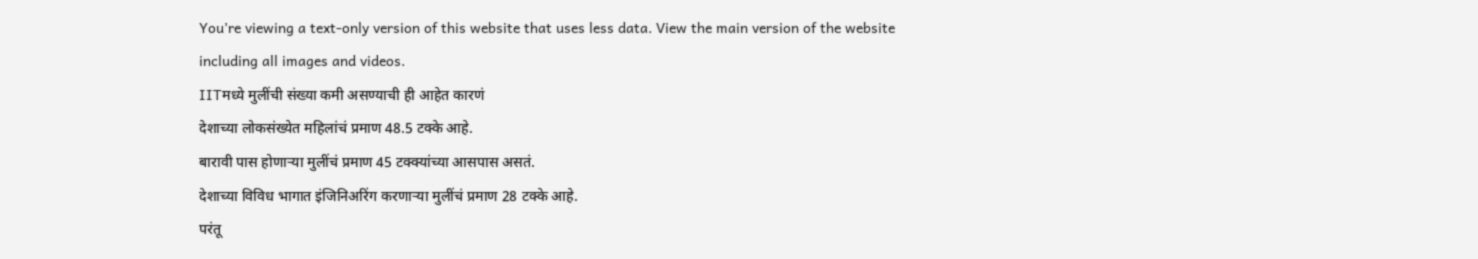You’re viewing a text-only version of this website that uses less data. View the main version of the website including all images and videos.
IITमध्ये मुलींची संख्या कमी असण्याची ही आहेत कारणं
देशाच्या लोकसंख्येत महिलांचं प्रमाण 48.5 टक्के आहे.
बारावी पास होणाऱ्या मुलींचं प्रमाण 45 टक्क्यांच्या आसपास असतं.
देशाच्या विविध भागात इंजिनिअरिंग करणाऱ्या मुलींचं प्रमाण 28 टक्के आहे.
परंतू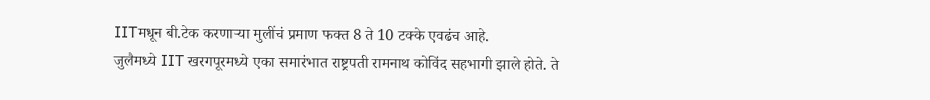IITमधून बी.टेक करणाऱ्या मुलींचं प्रमाण फक्त 8 ते 10 टक्के एवढंच आहे.
जुलैमध्ये IIT खरगपूरमध्ये एका समारंभात राष्ट्रपती रामनाथ कोविंद सहभागी झाले होते. ते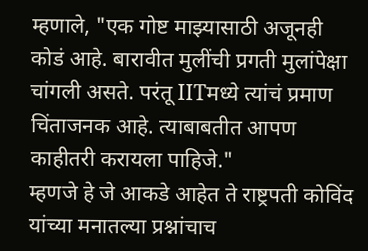म्हणाले, "एक गोष्ट माझ्यासाठी अजूनही कोडं आहे. बारावीत मुलींची प्रगती मुलांपेक्षा चांगली असते. परंतू IITमध्ये त्यांचं प्रमाण चिंताजनक आहे. त्याबाबतीत आपण काहीतरी करायला पाहिजे."
म्हणजे हे जे आकडे आहेत ते राष्ट्रपती कोविंद यांच्या मनातल्या प्रश्नांचाच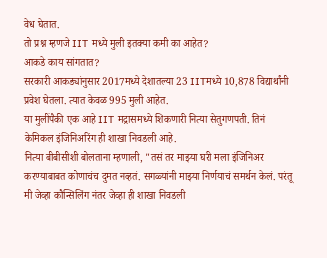वेध घेतात.
तो प्रश्न म्हणजे IIT मध्ये मुली इतक्या कमी का आहेत?
आकडे काय सांगतात?
सरकारी आकड्यांनुसार 2017मध्ये देशातल्या 23 IITमध्ये 10,878 विद्यार्थांनी प्रवेश घेतला. त्यात केवळ 995 मुली आहेत.
या मुलींपैकी एक आहे IIT मद्रासमध्ये शिकणारी नित्या सेतुगणपती. तिनं केमिकल इंजिनिअरिंग ही शाखा निवडली आहे.
नित्या बीबीसीशी बोलताना म्हणाली, "तसं तर माझ्या घरी मला इंजिनिअर करण्याबाबत कोणाचंच दुमत नव्हतं. सगळ्यांनी माझ्या निर्णयाचं समर्थन केलं. परंतू मी जेव्हा कौन्सिलिंग नंतर जेव्हा ही शाखा निवडली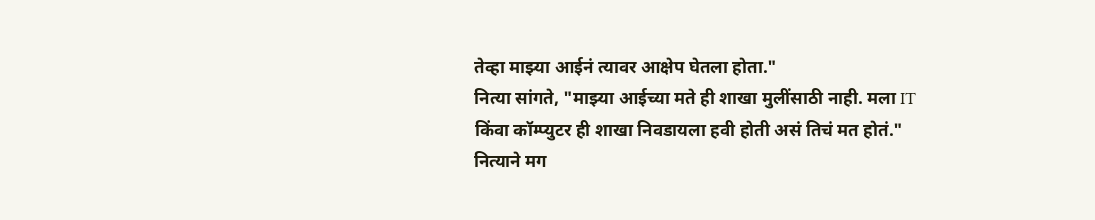तेव्हा माझ्या आईनं त्यावर आक्षेप घेतला होता."
नित्या सांगते, "माझ्या आईच्या मते ही शाखा मुलींसाठी नाही. मला IT किंवा कॉम्प्युटर ही शाखा निवडायला हवी होती असं तिचं मत होतं."
नित्याने मग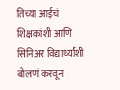तिच्या आईचं शिक्षकांशी आणि सिनिअर विद्यार्थ्यांशी बोलणं करवून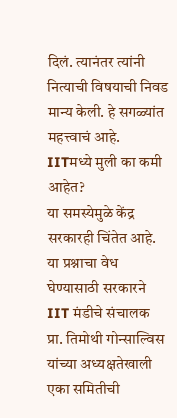दिलं. त्यानंतर त्यांनी नित्याची विषयाची निवड मान्य केली. हे सगळ्यांत महत्त्वाचं आहे.
IITमध्ये मुली का कमी आहेत?
या समस्येमुळे केंद्र सरकारही चिंतेत आहे. या प्रश्नाचा वेध घेण्यासाठी सरकारने IIT मंडीचे संचालक प्रा. तिमोथी गोन्साल्विस यांच्या अध्यक्षतेखाली एका समितीची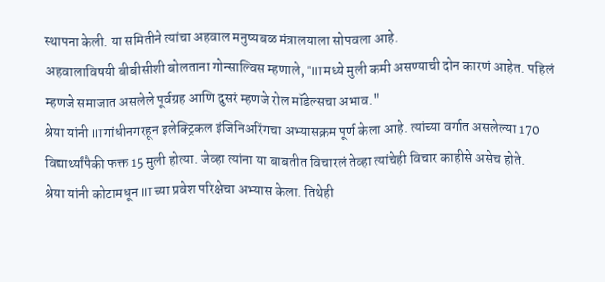स्थापना केली. या समितीने त्यांचा अहवाल मनुष्यबळ मंत्रालयाला सोपवला आहे.
अहवालाविषयी बीबीसीशी बोलताना गोन्साल्विस म्हणाले, "IITमध्ये मुली कमी असण्याची दोन कारणं आहेत. पहिलं म्हणजे समाजात असलेले पूर्वग्रह आणि दुसरं म्हणजे रोल मॉडेल्सचा अभाव."
श्रेया यांनी IITगांधीनगरहून इलेक्ट्रिकल इंजिनिअरिंगचा अभ्यासक्रम पूर्ण केला आहे. त्यांच्या वर्गात असलेल्या 170 विद्यार्थ्यांपैकी फक्त 15 मुली होत्या. जेव्हा त्यांना या बाबतीत विचारलं तेव्हा त्यांचेही विचार काहीसे असेच होते.
श्रेया यांनी कोटामधून IITच्या प्रवेश परिक्षेचा अभ्यास केला. तिथेही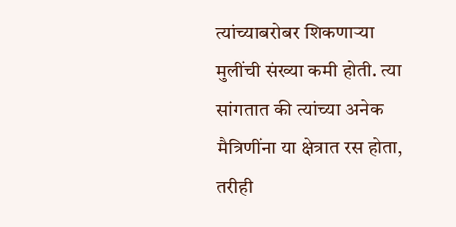त्यांच्याबरोबर शिकणाऱ्या मुलींची संख्या कमी होती. त्या सांगतात की त्यांच्या अनेक मैत्रिणींना या क्षेत्रात रस होता, तरीही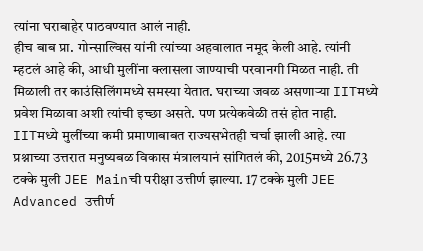त्यांना घराबाहेर पाठवण्यात आलं नाही.
हीच बाब प्रा. गोन्साल्विस यांनी त्यांच्या अहवालात नमूद केली आहे. त्यांनी म्हटलं आहे की, आधी मुलींना क्लासला जाण्याची परवानगी मिळत नाही. ती मिळाली तर काउंसिलिंगमध्ये समस्या येतात. घराच्या जवळ असणाऱ्या IITमध्ये प्रवेश मिळावा अशी त्यांची इच्छा असते. पण प्रत्येकवेळी तसं होत नाही.
IITमध्ये मुलींच्या कमी प्रमाणाबाबत राज्यसभेतही चर्चा झाली आहे. त्या प्रश्नाच्या उत्तरात मनुष्यबळ विकास मंत्रालयानं सांगितलं की, 2015मध्ये 26.73 टक्के मुली JEE Mainची परीक्षा उत्तीर्ण झाल्या. 17 टक्के मुली JEE Advanced उत्तीर्ण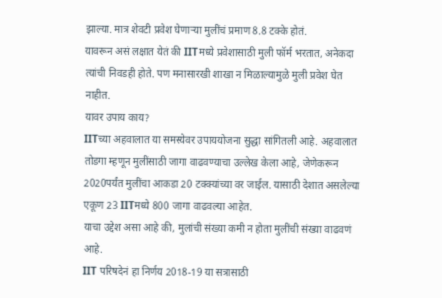झाल्या. मात्र शेवटी प्रवेश घेणाऱ्या मुलींचं प्रमाण 8.8 टक्के होतं.
यावरून असं लक्षात येतं की IITमध्ये प्रवेशासाठी मुली फॉर्म भरतात, अनेकदा त्यांची निवडही होते. पण मनासारखी शाखा न मिळाल्यामुळे मुली प्रवेश घेत नाहीत.
यावर उपाय काय?
IITच्या अहवालात या समस्येवर उपाययोजना सुद्धा सांगितली आहे. अहवालात तोडगा म्हणून मुलींसाठी जागा वाढवण्याचा उल्लेख केला आहे, जेणेकरून 2020पर्यंत मुलींचा आकडा 20 टक्क्यांच्या वर जाईल. यासाठी देशात असलेल्या एकूण 23 IITमध्ये 800 जागा वाढवल्या आहेत.
याचा उद्देश असा आहे की, मुलांची संख्या कमी न होता मुलींची संख्या वाढवणं आहे.
IIT परिषदेनं हा निर्णय 2018-19 या सत्रासाठी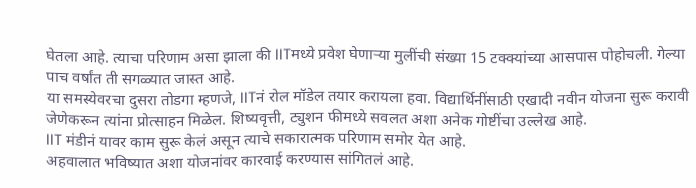घेतला आहे. त्याचा परिणाम असा झाला की IITमध्ये प्रवेश घेणाऱ्या मुलींची संख्या 15 टक्क्यांच्या आसपास पोहोचली. गेल्या पाच वर्षांत ती सगळ्यात जास्त आहे.
या समस्येवरचा दुसरा तोडगा म्हणजे, IITनं रोल मॉडेल तयार करायला हवा. विद्यार्थिनींसाठी एखादी नवीन योजना सुरू करावी जेणेकरून त्यांना प्रोत्साहन मिळेल. शिष्यवृत्ती, ट्युशन फीमध्ये सवलत अशा अनेक गोष्टींचा उल्लेख आहे.
IIT मंडीनं यावर काम सुरू केलं असून त्याचे सकारात्मक परिणाम समोर येत आहे.
अहवालात भविष्यात अशा योजनांवर कारवाई करण्यास सांगितलं आहे.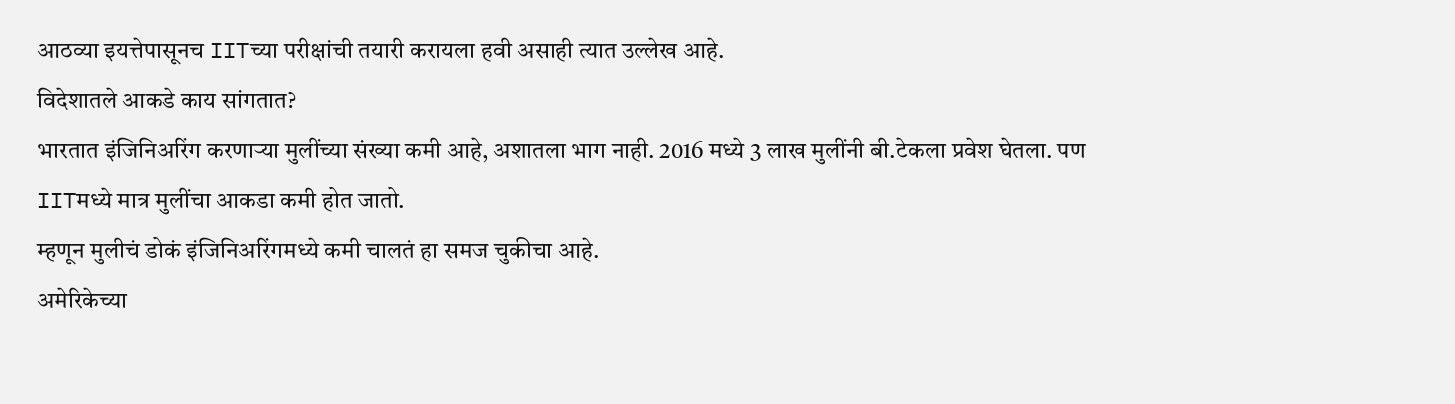आठव्या इयत्तेपासूनच IITच्या परीक्षांची तयारी करायला हवी असाही त्यात उल्लेख आहे.
विदेशातले आकडे काय सांगतात?
भारतात इंजिनिअरिंग करणाऱ्या मुलींच्या संख्या कमी आहे, अशातला भाग नाही. 2016 मध्ये 3 लाख मुलींनी बी.टेकला प्रवेश घेतला. पण IITमध्ये मात्र मुलींचा आकडा कमी होत जातो.
म्हणून मुलीचं डोकं इंजिनिअरिंगमध्ये कमी चालतं हा समज चुकीचा आहे.
अमेरिकेच्या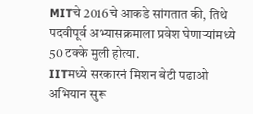MITचे 2016चे आकडे सांगतात की, तिथे पदवीपूर्व अभ्यासक्रमाला प्रवेश घेणाऱ्यांमध्ये 50 टक्के मुली होत्या.
IITमध्ये सरकारनं मिशन बेटी पढाओ अभियान सुरू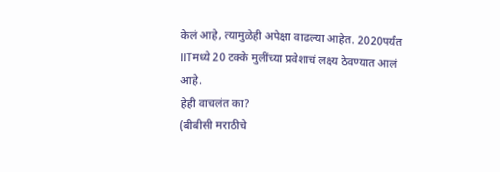केलं आहे, त्यामुळेही अपेक्षा वाढल्या आहेत. 2020पर्यंत IITमध्ये 20 टक्के मुलींच्या प्रवेशाचं लक्ष्य ठेवण्यात आलं आहे.
हेही वाचलंत का?
(बीबीसी मराठीचे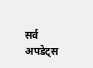सर्व अपडेट्स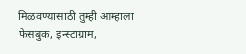मिळवण्यासाठी तुम्ही आम्हाला फेसबुक, इन्स्टाग्राम,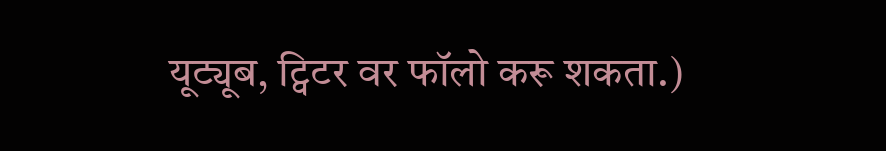यूट्यूब, ट्विटर वर फॉलो करू शकता.)